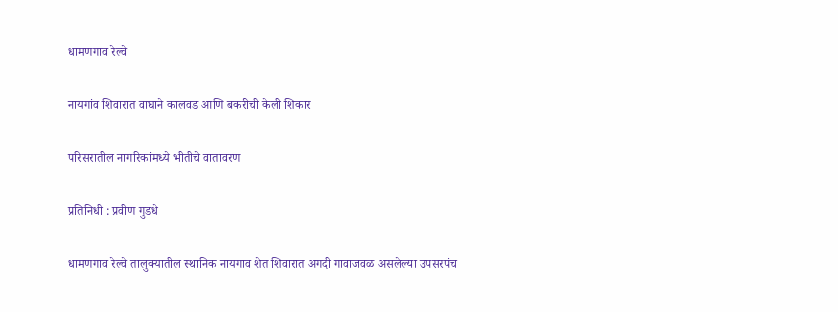धामणगाव रेल्वे

नायगांव शिवारात वाघाने कालवड आणि बकरीची केली शिकार

परिसरातील नागरिकांमध्ये भीतीचे वातावरण

प्रतिनिधी : प्रवीण गुडधे

धामणगाव रेल्वे तालुक्यातील स्थानिक नायगाव शेत शिवारात अगदी गावाजवळ असलेल्या उपसरपंच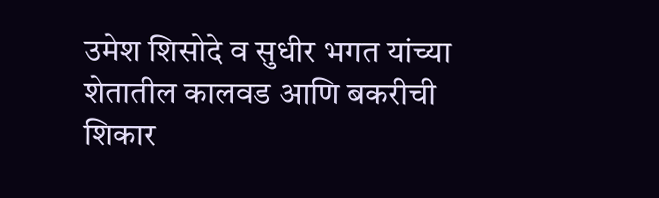उमेश शिसोदे व सुधीर भगत यांच्या शेतातील कालवड आणि बकरीची शिकार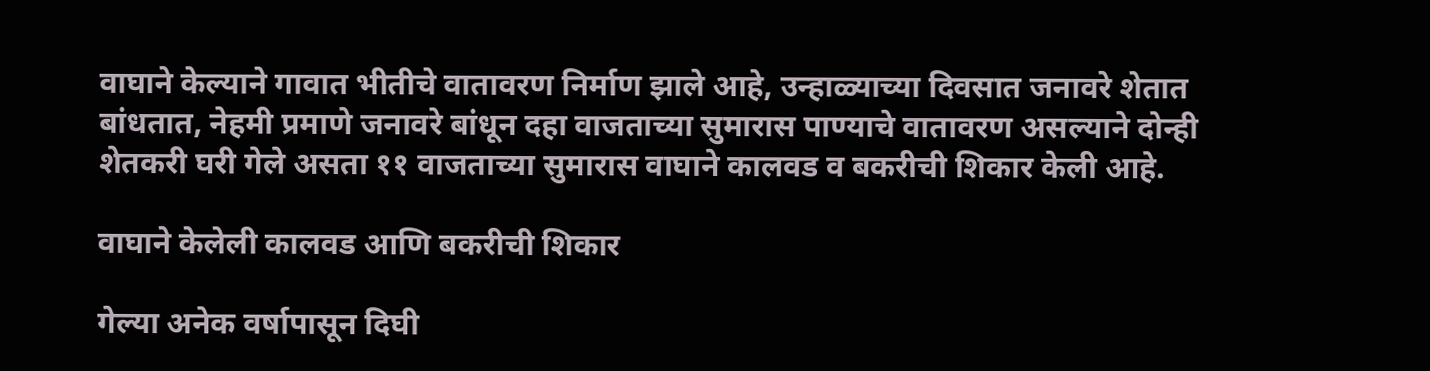वाघाने केल्याने गावात भीतीचे वातावरण निर्माण झाले आहे, उन्हाळ्याच्या दिवसात जनावरे शेतात बांधतात, नेहमी प्रमाणे जनावरे बांधून दहा वाजताच्या सुमारास पाण्याचे वातावरण असल्याने दोन्ही शेतकरी घरी गेले असता ११ वाजताच्या सुमारास वाघाने कालवड व बकरीची शिकार केली आहे.

वाघाने केलेली कालवड आणि बकरीची शिकार

गेल्या अनेक वर्षापासून दिघी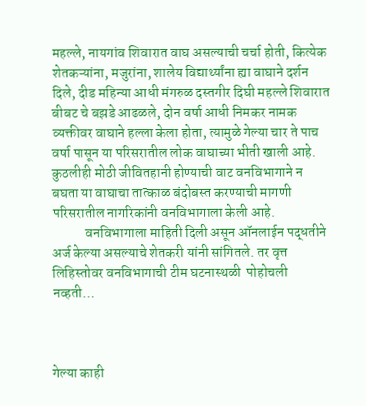महल्ले, नायगांव शिवारात वाघ असल्याची चर्चा होती, कित्येक शेतकऱ्यांना, मजुरांना, शालेय विद्यार्थ्यांना ह्या वाघाने दर्शन दिले, दीड महिन्या आधी मंगरुळ दस्तगीर दिघी महल्ले शिवारात बीबट चे बझडे आढळले, दोन वर्षा आधी निमकर नामक व्यक्तीवर वाघाने हल्ला केला होता, त्यामुळे गेल्या चार ते पाच वर्षा पासून या परिसरातील लोक वाघाच्या भीती खाली आहे. कुठलीही मोठी जीवितहानी होण्याची वाट वनविभागाने न बघता या वाघाचा तात्काळ बंदोबस्त करण्याची मागणी परिसरातील नागरिकांनी वनविभागाला केली आहे.
            वनविभागाला माहिती दिली असून ऑनलाईन पद्धतीने अर्ज केल्या असल्याचे शेतकरी यांनी सांगितले. तर वृत्त लिहिस्तोवर वनविभागाची टीम घटनास्थळी  पोहोचली नव्हती…



गेल्या काही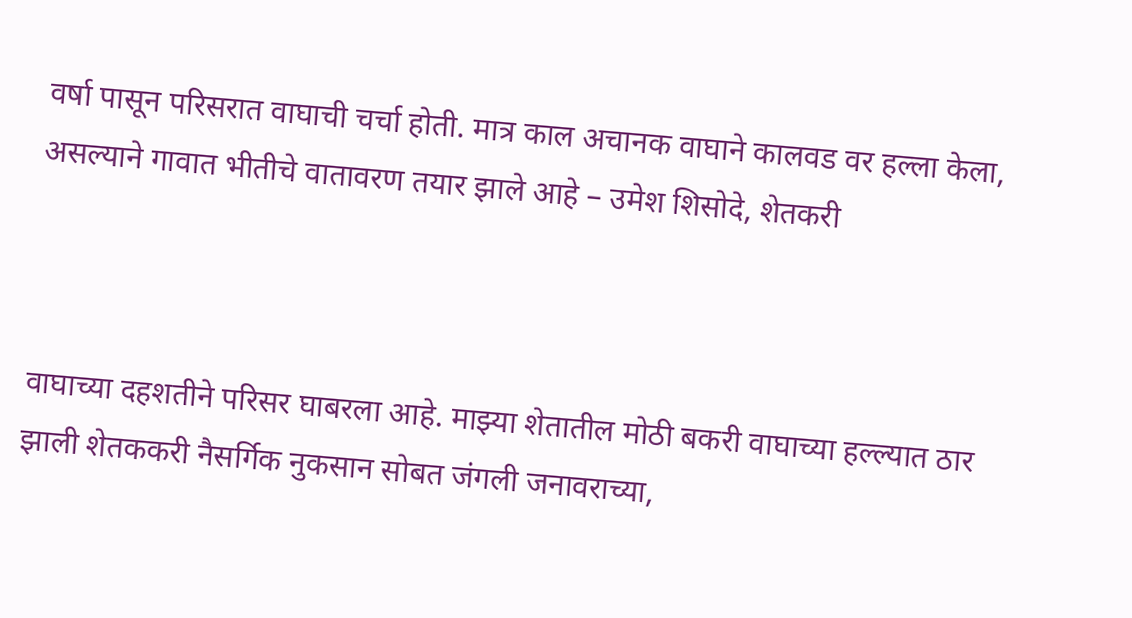वर्षा पासून परिसरात वाघाची चर्चा होती. मात्र काल अचानक वाघाने कालवड वर हल्ला केला, असल्याने गावात भीतीचे वातावरण तयार झाले आहे – उमेश शिसोदे, शेतकरी



वाघाच्या दहशतीने परिसर घाबरला आहे. माझ्या शेतातील मोठी बकरी वाघाच्या हल्ल्यात ठार झाली शेतककरी नैसर्गिक नुकसान सोबत जंगली जनावराच्या,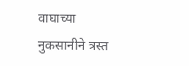वाघाच्या नुकसानीने त्रस्त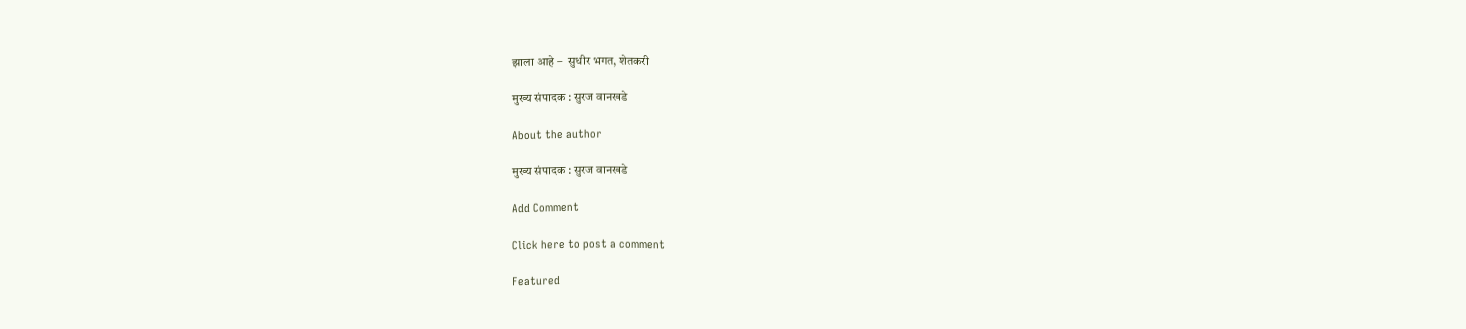झाला आहे –  सुधीर भगत, शेतकरी

मुख्य संपादक : सुरज वानखडे

About the author

मुख्य संपादक : सुरज वानखडे

Add Comment

Click here to post a comment

Featured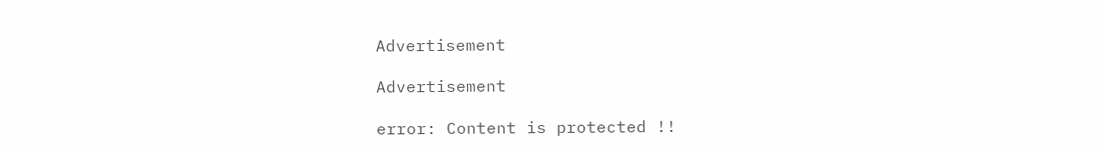Advertisement

Advertisement

error: Content is protected !!